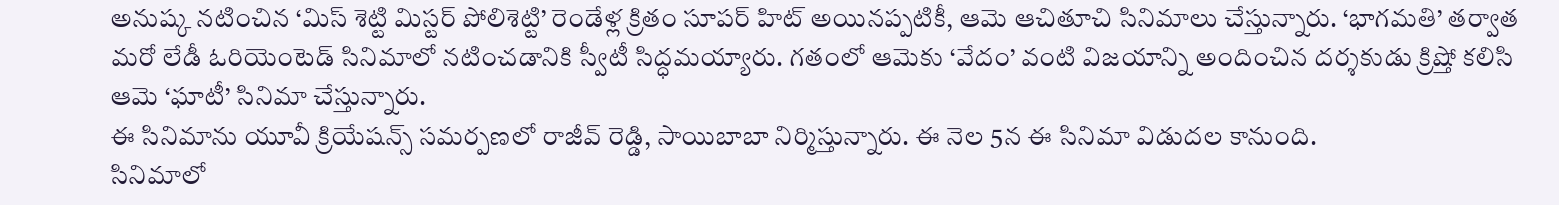అనుష్క నటించిన ‘మిస్ శెట్టి మిస్టర్ పోలిశెట్టి’ రెండేళ్ల క్రితం సూపర్ హిట్ అయినప్పటికీ, ఆమె ఆచితూచి సినిమాలు చేస్తున్నారు. ‘భాగమతి’ తర్వాత మరో లేడీ ఓరియెంటెడ్ సినిమాలో నటించడానికి స్వీటీ సిద్ధమయ్యారు. గతంలో ఆమెకు ‘వేదం’ వంటి విజయాన్ని అందించిన దర్శకుడు క్రిష్తో కలిసి ఆమె ‘ఘాటీ’ సినిమా చేస్తున్నారు.
ఈ సినిమాను యూవీ క్రియేషన్స్ సమర్పణలో రాజీవ్ రెడ్డి, సాయిబాబా నిర్మిస్తున్నారు. ఈ నెల 5న ఈ సినిమా విడుదల కానుంది.
సినిమాలో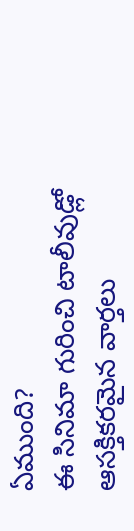ఏముంది?
ఈ సినిమా గురించి టాలీవుడ్లో ఆసక్తికరమైన వార్తలు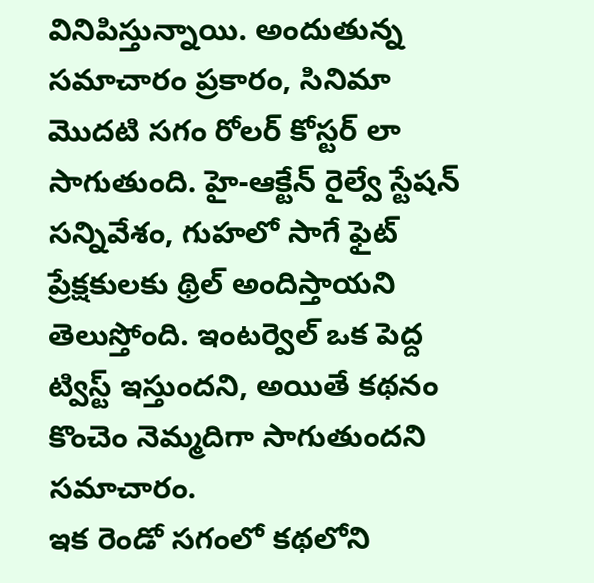వినిపిస్తున్నాయి. అందుతున్న సమాచారం ప్రకారం, సినిమా మొదటి సగం రోలర్ కోస్టర్ లా సాగుతుంది. హై-ఆక్టేన్ రైల్వే స్టేషన్ సన్నివేశం, గుహలో సాగే ఫైట్ ప్రేక్షకులకు థ్రిల్ అందిస్తాయని తెలుస్తోంది. ఇంటర్వెల్ ఒక పెద్ద ట్విస్ట్ ఇస్తుందని, అయితే కథనం కొంచెం నెమ్మదిగా సాగుతుందని సమాచారం.
ఇక రెండో సగంలో కథలోని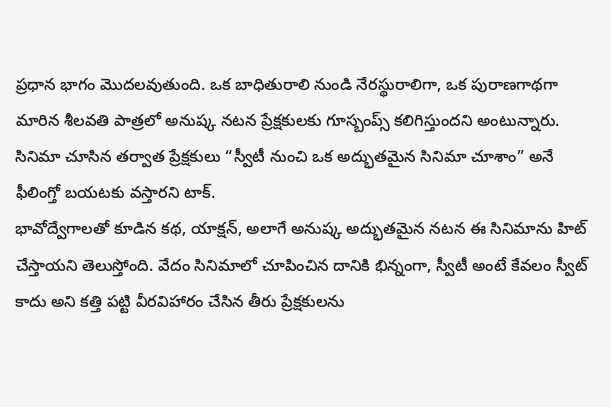ప్రధాన భాగం మొదలవుతుంది. ఒక బాధితురాలి నుండి నేరస్థురాలిగా, ఒక పురాణగాథగా మారిన శీలవతి పాత్రలో అనుష్క నటన ప్రేక్షకులకు గూస్బంప్స్ కలిగిస్తుందని అంటున్నారు. సినిమా చూసిన తర్వాత ప్రేక్షకులు “స్వీటీ నుంచి ఒక అద్భుతమైన సినిమా చూశాం” అనే ఫీలింగ్తో బయటకు వస్తారని టాక్.
భావోద్వేగాలతో కూడిన కథ, యాక్షన్, అలాగే అనుష్క అద్భుతమైన నటన ఈ సినిమాను హిట్ చేస్తాయని తెలుస్తోంది. వేదం సినిమాలో చూపించిన దానికి భిన్నంగా, స్వీటీ అంటే కేవలం స్వీట్ కాదు అని కత్తి పట్టి వీరవిహారం చేసిన తీరు ప్రేక్షకులను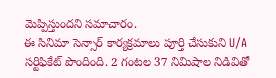మెప్పిస్తుందని సమాచారం.
ఈ సినిమా సెన్సార్ కార్యక్రమాలు పూర్తి చేసుకుని U/A సర్టిఫికేట్ పొందింది. 2 గంటల 37 నిమిషాల నిడివితో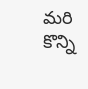మరి కొన్ని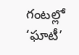గంటల్లో ‘ఘాటీ’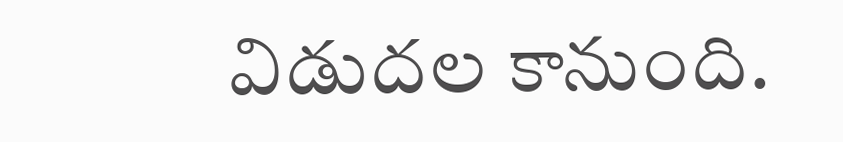విడుదల కానుంది.